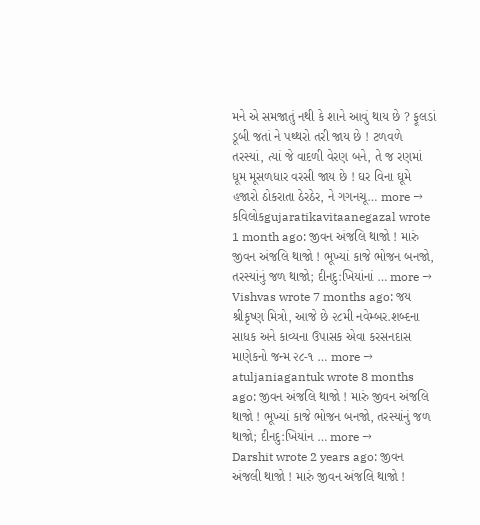મને એ સમજાતું નથી કે શાને આવું થાય છે ? ફૂલડાં ડૂબી જતાં ને પથ્થરો તરી જાય છે ! ટળવળે તરસ્યાં, ત્યાં જે વાદળી વેરણ બને, તે જ રણમાં ધૂમ મૂસળધાર વરસી જાય છે ! ઘર વિના ઘૂમે હજારો ઠોકરાતા ઠેરઠેર, ને ગગનચૂ… more →
કવિલોકgujaratikavitaanegazal wrote 1 month ago: જીવન અંજલિ થાજો ! મારું જીવન અંજલિ થાજો ! ભૂખ્યાં કાજે ભોજન બનજો, તરસ્યાંનું જળ થાજો; દીનદુ:ખિયાંનાં … more →
Vishvas wrote 7 months ago: જય શ્રીકૃષ્ણ મિત્રો, આજે છે ૨૮મી નવેમ્બર.શબ્દના સાધક અને કાવ્યના ઉપાસક એવા કરસનદાસ માણેકનો જન્મ ૨૮-૧ … more →
atuljaniagantuk wrote 8 months ago: જીવન અંજલિ થાજો ! મારું જીવન અંજલિ થાજો ! ભૂખ્યાં કાજે ભોજન બનજો, તરસ્યાંનું જળ થાજો; દીનદુ:ખિયાંન … more →
Darshit wrote 2 years ago: જીવન અંજલી થાજો ! મારું જીવન અંજલિ થાજો !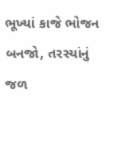ભૂખ્યાં કાજે ભોજન બનજો, તરસ્યાંનું જળ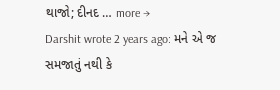થાજો; દીનદ … more →
Darshit wrote 2 years ago: મને એ જ સમજાતું નથી કે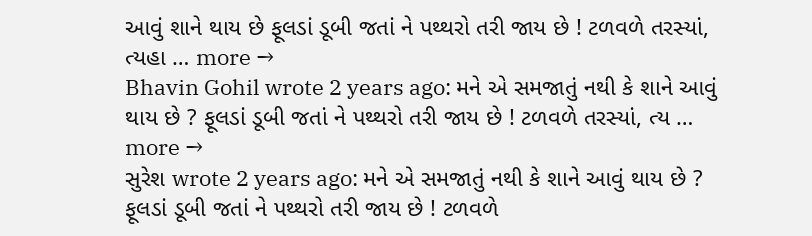આવું શાને થાય છે ફૂલડાં ડૂબી જતાં ને પથ્થરો તરી જાય છે ! ટળવળે તરસ્યાં, ત્યહા … more →
Bhavin Gohil wrote 2 years ago: મને એ સમજાતું નથી કે શાને આવું થાય છે ? ફૂલડાં ડૂબી જતાં ને પથ્થરો તરી જાય છે ! ટળવળે તરસ્યાં, ત્ય … more →
સુરેશ wrote 2 years ago: મને એ સમજાતું નથી કે શાને આવું થાય છે ? ફૂલડાં ડૂબી જતાં ને પથ્થરો તરી જાય છે ! ટળવળે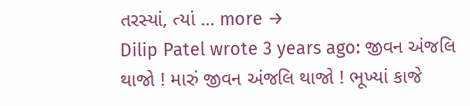તરસ્યાં, ત્યાં … more →
Dilip Patel wrote 3 years ago: જીવન અંજલિ થાજો ! મારું જીવન અંજલિ થાજો ! ભૂખ્યાં કાજે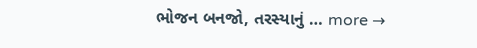ભોજન બનજો, તરસ્યાનું … more →